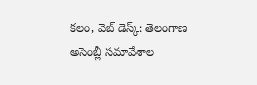కలం, వెబ్ డెస్క్: తెలంగాణ అసెంబ్లీ సమావేశాల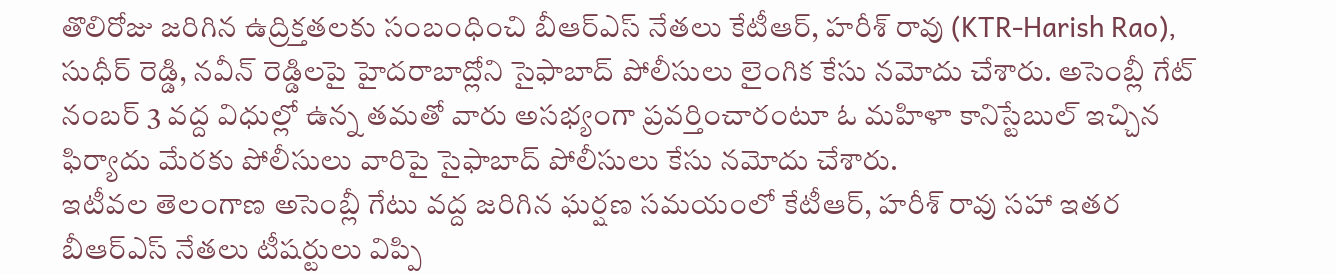తొలిరోజు జరిగిన ఉద్రిక్తతలకు సంబంధించి బీఆర్ఎస్ నేతలు కేటీఆర్, హరీశ్ రావు (KTR-Harish Rao), సుధీర్ రెడ్డి, నవీన్ రెడ్డిలపై హైదరాబాద్లోని సైఫాబాద్ పోలీసులు లైంగిక కేసు నమోదు చేశారు. అసెంబ్లీ గేట్ నంబర్ 3 వద్ద విధుల్లో ఉన్న తమతో వారు అసభ్యంగా ప్రవర్తించారంటూ ఓ మహిళా కానిస్టేబుల్ ఇచ్చిన ఫిర్యాదు మేరకు పోలీసులు వారిపై సైఫాబాద్ పోలీసులు కేసు నమోదు చేశారు.
ఇటీవల తెలంగాణ అసెంబ్లీ గేటు వద్ద జరిగిన ఘర్షణ సమయంలో కేటీఆర్, హరీశ్ రావు సహా ఇతర బీఆర్ఎస్ నేతలు టీషర్టులు విప్పి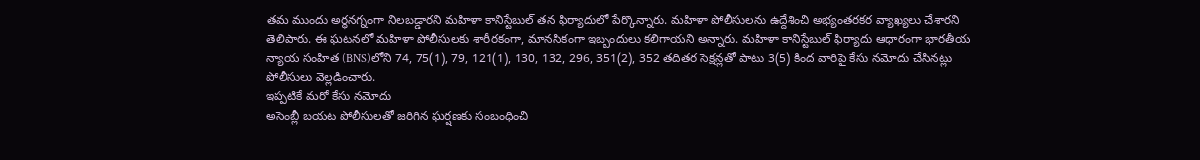తమ ముందు అర్ధనగ్నంగా నిలబడ్డారని మహిళా కానిస్టేబుల్ తన ఫిర్యాదులో పేర్కొన్నారు. మహిళా పోలీసులను ఉద్దేశించి అభ్యంతరకర వ్యాఖ్యలు చేశారని తెలిపారు. ఈ ఘటనలో మహిళా పోలీసులకు శారీరకంగా, మానసికంగా ఇబ్బందులు కలిగాయని అన్నారు. మహిళా కానిస్టేబుల్ ఫిర్యాదు ఆధారంగా భారతీయ న్యాయ సంహిత (BNS)లోని 74, 75(1), 79, 121(1), 130, 132, 296, 351(2), 352 తదితర సెక్షన్లతో పాటు 3(5) కింద వారిపై కేసు నమోదు చేసినట్లు పోలీసులు వెల్లడించారు.
ఇప్పటికే మరో కేసు నమోదు
అసెంబ్లీ బయట పోలీసులతో జరిగిన ఘర్షణకు సంబంధించి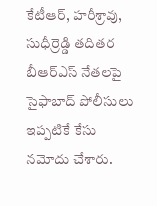కేటీఆర్, హరీశ్రావు, సుధీర్రెడ్డి తదితర బీఆర్ఎస్ నేతలపై సైఫాబాద్ పోలీసులు ఇప్పటికే కేసు నమోదు చేశారు.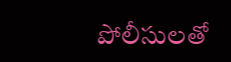పోలీసులతో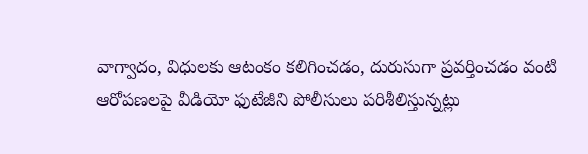వాగ్వాదం, విధులకు ఆటంకం కలిగించడం, దురుసుగా ప్రవర్తించడం వంటి ఆరోపణలపై వీడియో ఫుటేజీని పోలీసులు పరిశీలిస్తున్నట్లు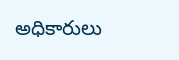అధికారులు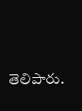తెలిపారు.